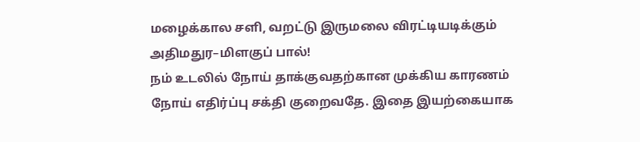மழைக்கால சளி, வறட்டு இருமலை விரட்டியடிக்கும் அதிமதுர–மிளகுப் பால்!
நம் உடலில் நோய் தாக்குவதற்கான முக்கிய காரணம் நோய் எதிர்ப்பு சக்தி குறைவதே. இதை இயற்கையாக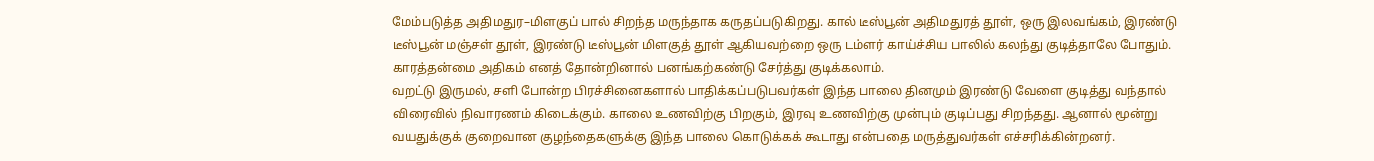மேம்படுத்த அதிமதுர–மிளகுப் பால் சிறந்த மருந்தாக கருதப்படுகிறது. கால் டீஸ்பூன் அதிமதுரத் தூள், ஒரு இலவங்கம், இரண்டு டீஸ்பூன் மஞ்சள் தூள், இரண்டு டீஸ்பூன் மிளகுத் தூள் ஆகியவற்றை ஒரு டம்ளர் காய்ச்சிய பாலில் கலந்து குடித்தாலே போதும். காரத்தன்மை அதிகம் எனத் தோன்றினால் பனங்கற்கண்டு சேர்த்து குடிக்கலாம்.
வறட்டு இருமல், சளி போன்ற பிரச்சினைகளால் பாதிக்கப்படுபவர்கள் இந்த பாலை தினமும் இரண்டு வேளை குடித்து வந்தால் விரைவில் நிவாரணம் கிடைக்கும். காலை உணவிற்கு பிறகும், இரவு உணவிற்கு முன்பும் குடிப்பது சிறந்தது. ஆனால் மூன்று வயதுக்குக் குறைவான குழந்தைகளுக்கு இந்த பாலை கொடுக்கக் கூடாது என்பதை மருத்துவர்கள் எச்சரிக்கின்றனர்.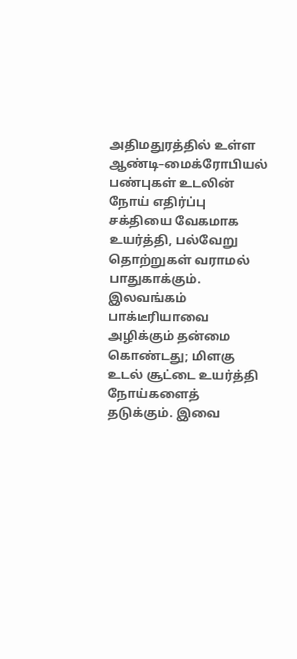அதிமதுரத்தில் உள்ள ஆண்டி–மைக்ரோபியல் பண்புகள் உடலின் நோய் எதிர்ப்பு சக்தியை வேகமாக உயர்த்தி, பல்வேறு தொற்றுகள் வராமல் பாதுகாக்கும். இலவங்கம் பாக்டீரியாவை அழிக்கும் தன்மை கொண்டது; மிளகு உடல் சூட்டை உயர்த்தி நோய்களைத் தடுக்கும். இவை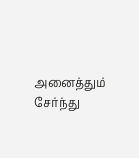அனைத்தும் சேர்ந்து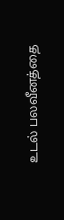உடல் பலவீனத்தை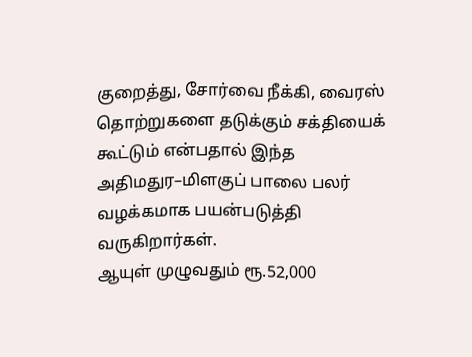குறைத்து, சோர்வை நீக்கி, வைரஸ் தொற்றுகளை தடுக்கும் சக்தியைக் கூட்டும் என்பதால் இந்த அதிமதுர–மிளகுப் பாலை பலர் வழக்கமாக பயன்படுத்தி வருகிறார்கள்.
ஆயுள் முழுவதும் ரூ.52,000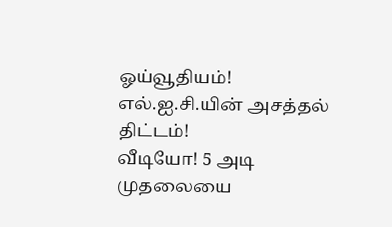ஓய்வூதியம்! எல்.ஐ.சி.யின் அசத்தல் திட்டம்!
வீடியோ! 5 அடி முதலையை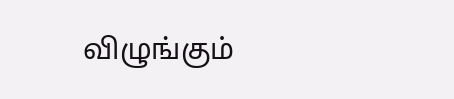விழுங்கும்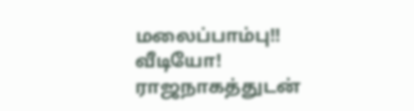மலைப்பாம்பு!!
வீடியோ! ராஜநாகத்துடன்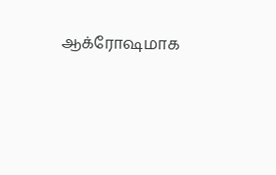ஆக்ரோஷமாக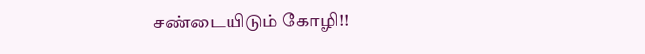சண்டையிடும் கோழி!!